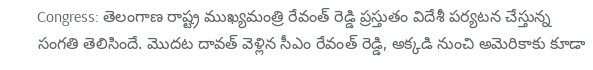Congress: తెలంగాణ రాష్ట్ర ముఖ్యమంత్రి రేవంత్ రెడ్డి ప్రస్తుతం విదేశీ పర్యటన చేస్తున్న సంగతి తెలిసిందే. మొదట దావత్ వెళ్లిన సీఎం రేవంత్ రెడ్డి, అక్కడి నుంచి అమెరికాకు కూడా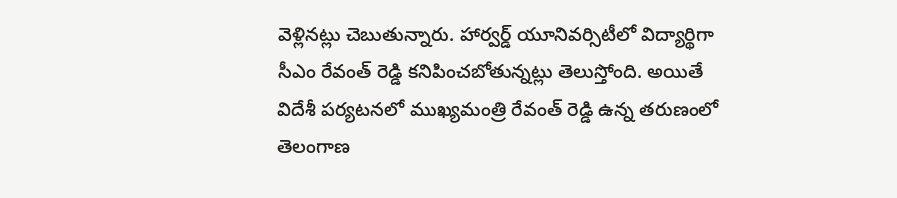వెళ్లినట్లు చెబుతున్నారు. హార్వర్డ్ యూనివర్సిటీలో విద్యార్థిగా సీఎం రేవంత్ రెడ్డి కనిపించబోతున్నట్లు తెలుస్తోంది. అయితే విదేశీ పర్యటనలో ముఖ్యమంత్రి రేవంత్ రెడ్డి ఉన్న తరుణంలో తెలంగాణ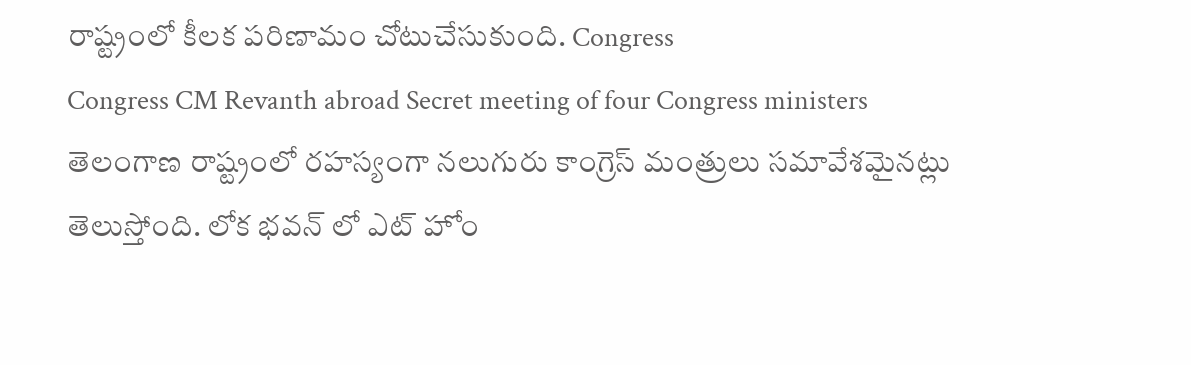రాష్ట్రంలో కీలక పరిణామం చోటుచేసుకుంది. Congress
Congress CM Revanth abroad Secret meeting of four Congress ministers
తెలంగాణ రాష్ట్రంలో రహస్యంగా నలుగురు కాంగ్రెస్ మంత్రులు సమావేశమైనట్లు తెలుస్తోంది. లోక భవన్ లో ఎట్ హోం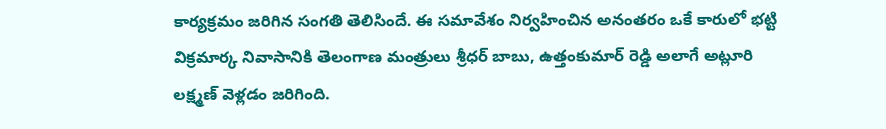కార్యక్రమం జరిగిన సంగతి తెలిసిందే. ఈ సమావేశం నిర్వహించిన అనంతరం ఒకే కారులో భట్టి విక్రమార్క నివాసానికి తెలంగాణ మంత్రులు శ్రీధర్ బాబు, ఉత్తంకుమార్ రెడ్డి అలాగే అట్లూరి లక్ష్మణ్ వెళ్లడం జరిగింది.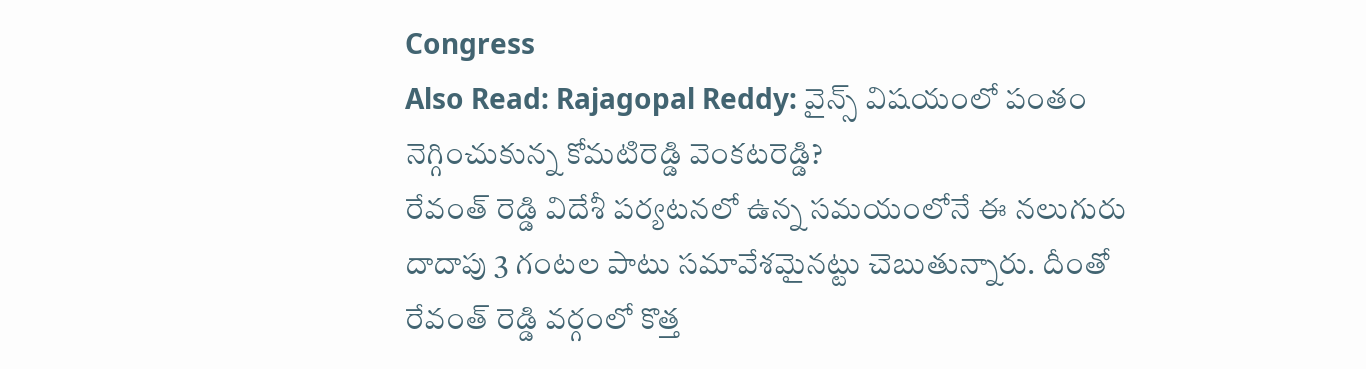Congress
Also Read: Rajagopal Reddy: వైన్స్ విషయంలో పంతం నెగ్గించుకున్న కోమటిరెడ్డి వెంకటరెడ్డి?
రేవంత్ రెడ్డి విదేశీ పర్యటనలో ఉన్న సమయంలోనే ఈ నలుగురు దాదాపు 3 గంటల పాటు సమావేశమైనట్టు చెబుతున్నారు. దీంతో రేవంత్ రెడ్డి వర్గంలో కొత్త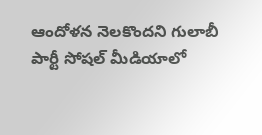ఆందోళన నెలకొందని గులాబీ పార్టీ సోషల్ మీడియాలో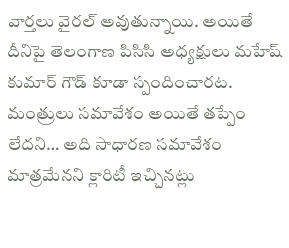వార్తలు వైరల్ అవుతున్నాయి. అయితే దీనిపై తెలంగాణ పిసిసి అధ్యక్షులు మహేష్ కుమార్ గౌడ్ కూడా స్పందించారట. మంత్రులు సమావేశం అయితే తప్పేం లేదని… అది సాధారణ సమావేశం మాత్రమేనని క్లారిటీ ఇచ్చినట్లు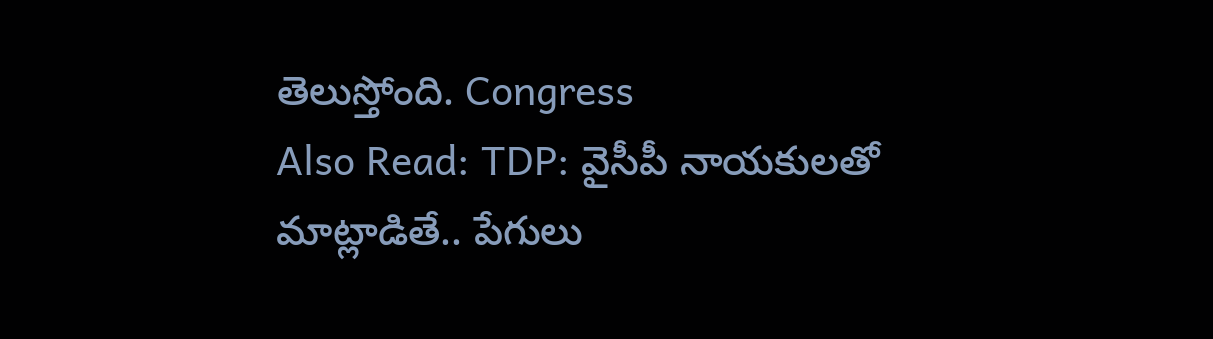తెలుస్తోంది. Congress
Also Read: TDP: వైసీపీ నాయకులతో మాట్లాడితే.. పేగులు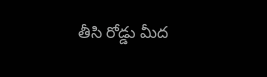తీసి రోడ్డు మీద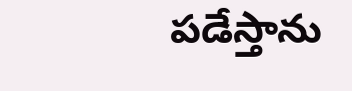పడేస్తాను